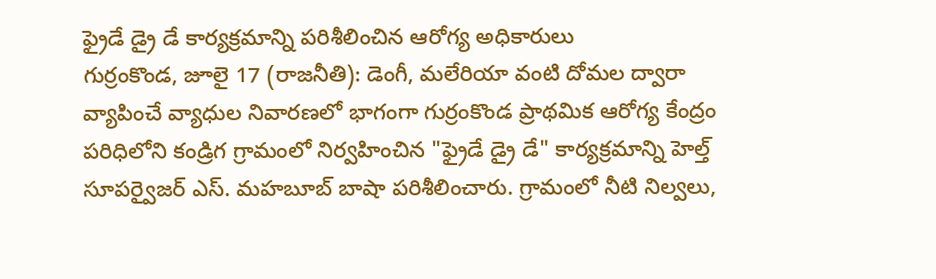ఫ్రైడే డ్రై డే కార్యక్రమాన్ని పరిశీలించిన ఆరోగ్య అధికారులు
గుర్రంకొండ, జూలై 17 (రాజనీతి): డెంగీ, మలేరియా వంటి దోమల ద్వారా వ్యాపించే వ్యాధుల నివారణలో భాగంగా గుర్రంకొండ ప్రాథమిక ఆరోగ్య కేంద్రం పరిధిలోని కండ్రిగ గ్రామంలో నిర్వహించిన "ఫ్రైడే డ్రై డే" కార్యక్రమాన్ని హెల్త్ సూపర్వైజర్ ఎస్. మహబూబ్ బాషా పరిశీలించారు. గ్రామంలో నీటి నిల్వలు,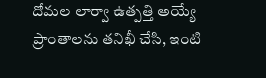దోమల లార్వా ఉత్పత్తి అయ్యే ప్రాంతాలను తనిఖీ చేసి, ఇంటి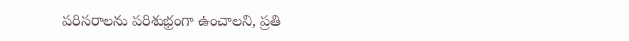పరిసరాలను పరిశుభ్రంగా ఉంచాలని, ప్రతి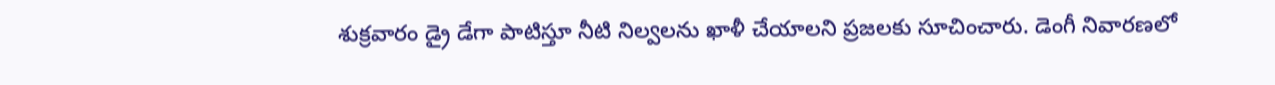శుక్రవారం డ్రై డేగా పాటిస్తూ నీటి నిల్వలను ఖాళీ చేయాలని ప్రజలకు సూచించారు. డెంగీ నివారణలో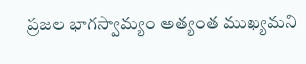ప్రజల భాగస్వామ్యం అత్యంత ముఖ్యమని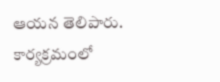ఆయన తెలిపారు. కార్యక్రమంలో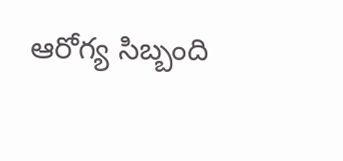ఆరోగ్య సిబ్బంది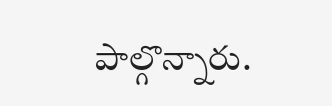పాల్గొన్నారు.